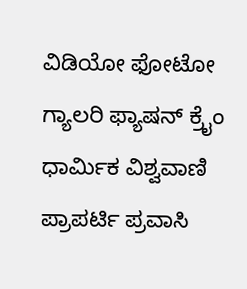ವಿಡಿಯೋ ಫೋಟೋ ಗ್ಯಾಲರಿ ಫ್ಯಾಷನ್ ಕ್ರೈಂ ಧಾರ್ಮಿಕ ವಿಶ್ವವಾಣಿ ಪ್ರಾಪರ್ಟಿ ಪ್ರವಾಸಿ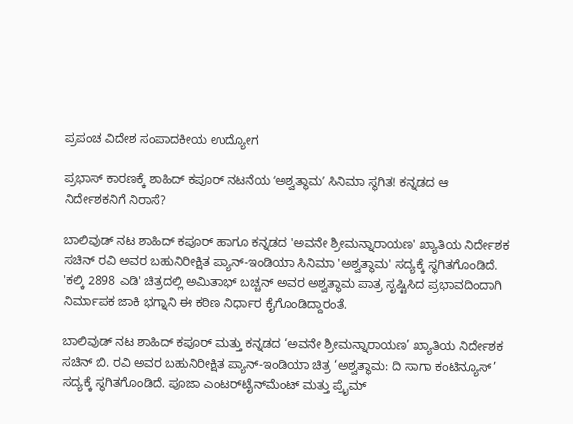ಪ್ರಪಂಚ ವಿದೇಶ ಸಂಪಾದಕೀಯ ಉದ್ಯೋಗ

ಪ್ರಭಾಸ್‌ ಕಾರಣಕ್ಕೆ ಶಾಹಿದ್‌ ಕಪೂರ್‌ ನಟನೆಯ ʻಅಶ್ವತ್ಥಾಮʼ ಸಿನಿಮಾ ಸ್ಥಗಿತ! ಕನ್ನಡದ ಆ ನಿರ್ದೇಶಕನಿಗೆ ನಿರಾಸೆ?

ಬಾಲಿವುಡ್ ನಟ ಶಾಹಿದ್ ಕಪೂರ್ ಹಾಗೂ ಕನ್ನಡದ 'ಅವನೇ ಶ್ರೀಮನ್ನಾರಾಯಣ' ಖ್ಯಾತಿಯ ನಿರ್ದೇಶಕ ಸಚಿನ್ ರವಿ ಅವರ ಬಹುನಿರೀಕ್ಷಿತ ಪ್ಯಾನ್-ಇಂಡಿಯಾ ಸಿನಿಮಾ 'ಅಶ್ವತ್ಥಾಮ' ಸದ್ಯಕ್ಕೆ ಸ್ಥಗಿತಗೊಂಡಿದೆ. 'ಕಲ್ಕಿ 2898 ಎಡಿ' ಚಿತ್ರದಲ್ಲಿ ಅಮಿತಾಭ್ ಬಚ್ಚನ್ ಅವರ ಅಶ್ವತ್ಥಾಮ ಪಾತ್ರ ಸೃಷ್ಟಿಸಿದ ಪ್ರಭಾವದಿಂದಾಗಿ ನಿರ್ಮಾಪಕ ಜಾಕಿ ಭಗ್ನಾನಿ ಈ ಕಠಿಣ ನಿರ್ಧಾರ ಕೈಗೊಂಡಿದ್ದಾರಂತೆ.

ಬಾಲಿವುಡ್ ನಟ ಶಾಹಿದ್ ಕಪೂರ್ ಮತ್ತು ಕನ್ನಡದ ‘ಅವನೇ ಶ್ರೀಮನ್ನಾರಾಯಣ’ ಖ್ಯಾತಿಯ ನಿರ್ದೇಶಕ ಸಚಿನ್ ಬಿ. ರವಿ ಅವರ ಬಹುನಿರೀಕ್ಷಿತ ಪ್ಯಾನ್-ಇಂಡಿಯಾ ಚಿತ್ರ ‘ಅಶ್ವತ್ಥಾಮ: ದಿ ಸಾಗಾ ಕಂಟಿನ್ಯೂಸ್’ ಸದ್ಯಕ್ಕೆ ಸ್ಥಗಿತಗೊಂಡಿದೆ. ಪೂಜಾ ಎಂಟರ್‌ಟೈನ್‌ಮೆಂಟ್ ಮತ್ತು ಪ್ರೈಮ್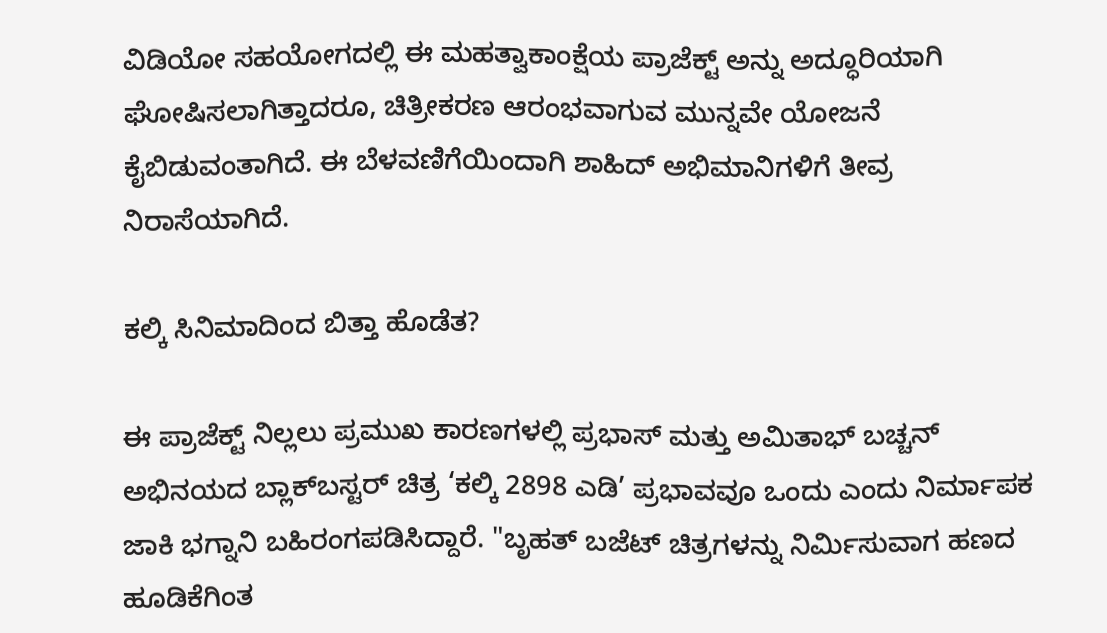ವಿಡಿಯೋ ಸಹಯೋಗದಲ್ಲಿ ಈ ಮಹತ್ವಾಕಾಂಕ್ಷೆಯ ಪ್ರಾಜೆಕ್ಟ್ ಅನ್ನು ಅದ್ಧೂರಿಯಾಗಿ ಘೋಷಿಸಲಾಗಿತ್ತಾದರೂ, ಚಿತ್ರೀಕರಣ ಆರಂಭವಾಗುವ ಮುನ್ನವೇ ಯೋಜನೆ ಕೈಬಿಡುವಂತಾಗಿದೆ. ಈ ಬೆಳವಣಿಗೆಯಿಂದಾಗಿ ಶಾಹಿದ್ ಅಭಿಮಾನಿಗಳಿಗೆ ತೀವ್ರ ನಿರಾಸೆಯಾಗಿದೆ.

ಕಲ್ಕಿ ಸಿನಿಮಾದಿಂದ ಬಿತ್ತಾ ಹೊಡೆತ?

ಈ ಪ್ರಾಜೆಕ್ಟ್ ನಿಲ್ಲಲು ಪ್ರಮುಖ ಕಾರಣಗಳಲ್ಲಿ ಪ್ರಭಾಸ್ ಮತ್ತು ಅಮಿತಾಭ್ ಬಚ್ಚನ್ ಅಭಿನಯದ ಬ್ಲಾಕ್‌ಬಸ್ಟರ್ ಚಿತ್ರ ‘ಕಲ್ಕಿ 2898 ಎಡಿ’ ಪ್ರಭಾವವೂ ಒಂದು ಎಂದು ನಿರ್ಮಾಪಕ ಜಾಕಿ ಭಗ್ನಾನಿ ಬಹಿರಂಗಪಡಿಸಿದ್ದಾರೆ. "ಬೃಹತ್ ಬಜೆಟ್ ಚಿತ್ರಗಳನ್ನು ನಿರ್ಮಿಸುವಾಗ ಹಣದ ಹೂಡಿಕೆಗಿಂತ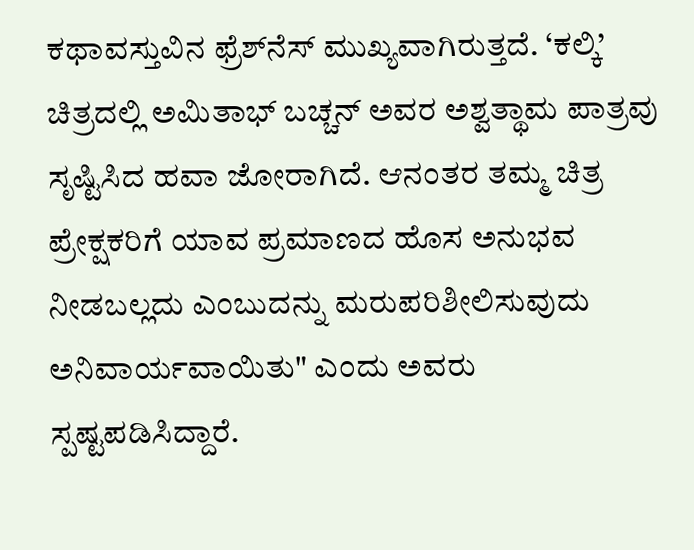ಕಥಾವಸ್ತುವಿನ ಫ್ರೆಶ್‌ನೆಸ್‌ ಮುಖ್ಯವಾಗಿರುತ್ತದೆ. ‘ಕಲ್ಕಿ’ ಚಿತ್ರದಲ್ಲಿ ಅಮಿತಾಭ್ ಬಚ್ಚನ್ ಅವರ ಅಶ್ವತ್ಥಾಮ ಪಾತ್ರವು ಸೃಷ್ಟಿಸಿದ ಹವಾ ಜೋರಾಗಿದೆ. ಆನಂತರ ತಮ್ಮ ಚಿತ್ರ ಪ್ರೇಕ್ಷಕರಿಗೆ ಯಾವ ಪ್ರಮಾಣದ ಹೊಸ ಅನುಭವ ನೀಡಬಲ್ಲದು ಎಂಬುದನ್ನು ಮರುಪರಿಶೀಲಿಸುವುದು ಅನಿವಾರ್ಯವಾಯಿತು" ಎಂದು ಅವರು ಸ್ಪಷ್ಟಪಡಿಸಿದ್ದಾರೆ.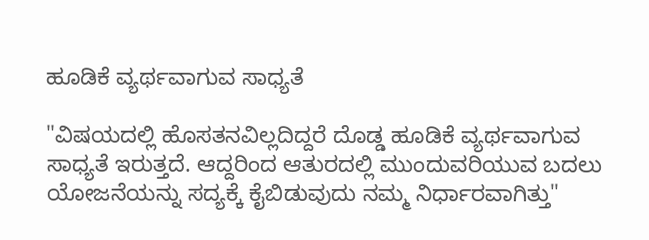ಹೂಡಿಕೆ ವ್ಯರ್ಥವಾಗುವ ಸಾಧ್ಯತೆ

"ವಿಷಯದಲ್ಲಿ ಹೊಸತನವಿಲ್ಲದಿದ್ದರೆ ದೊಡ್ಡ ಹೂಡಿಕೆ ವ್ಯರ್ಥವಾಗುವ ಸಾಧ್ಯತೆ ಇರುತ್ತದೆ. ಆದ್ದರಿಂದ ಆತುರದಲ್ಲಿ ಮುಂದುವರಿಯುವ ಬದಲು ಯೋಜನೆಯನ್ನು ಸದ್ಯಕ್ಕೆ ಕೈಬಿಡುವುದು ನಮ್ಮ ನಿರ್ಧಾರವಾಗಿತ್ತು"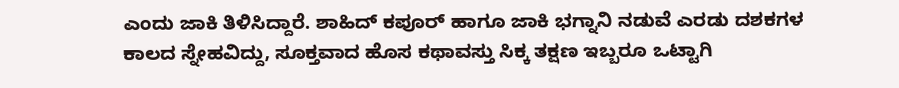ಎಂದು ಜಾಕಿ ತಿಳಿಸಿದ್ದಾರೆ. ಶಾಹಿದ್ ಕಪೂರ್ ಹಾಗೂ ಜಾಕಿ ಭಗ್ನಾನಿ ನಡುವೆ ಎರಡು ದಶಕಗಳ ಕಾಲದ ಸ್ನೇಹವಿದ್ದು, ಸೂಕ್ತವಾದ ಹೊಸ ಕಥಾವಸ್ತು ಸಿಕ್ಕ ತಕ್ಷಣ ಇಬ್ಬರೂ ಒಟ್ಟಾಗಿ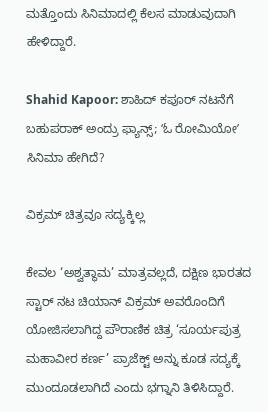ಮತ್ತೊಂದು ಸಿನಿಮಾದಲ್ಲಿ ಕೆಲಸ ಮಾಡುವುದಾಗಿ ಹೇಳಿದ್ದಾರೆ.

Shahid Kapoor: ಶಾಹಿದ್ ಕಪೂರ್ ನಟನೆಗೆ ಬಹುಪರಾಕ್‌ ಅಂದ್ರು ಫ್ಯಾನ್ಸ್‌; ʻಓ ರೋಮಿಯೋʼ ಸಿನಿಮಾ ಹೇಗಿದೆ?

ವಿಕ್ರಮ್ ಚಿತ್ರವೂ ಸದ್ಯಕ್ಕಿಲ್ಲ

ಕೇವಲ ‘ಅಶ್ವತ್ಥಾಮ’ ಮಾತ್ರವಲ್ಲದೆ, ದಕ್ಷಿಣ ಭಾರತದ ಸ್ಟಾರ್ ನಟ ಚಿಯಾನ್ ವಿಕ್ರಮ್ ಅವರೊಂದಿಗೆ ಯೋಜಿಸಲಾಗಿದ್ದ ಪೌರಾಣಿಕ ಚಿತ್ರ ‘ಸೂರ್ಯಪುತ್ರ ಮಹಾವೀರ ಕರ್ಣ’ ಪ್ರಾಜೆಕ್ಟ್ ಅನ್ನು ಕೂಡ ಸದ್ಯಕ್ಕೆ ಮುಂದೂಡಲಾಗಿದೆ ಎಂದು ಭಗ್ನಾನಿ ತಿಳಿಸಿದ್ದಾರೆ.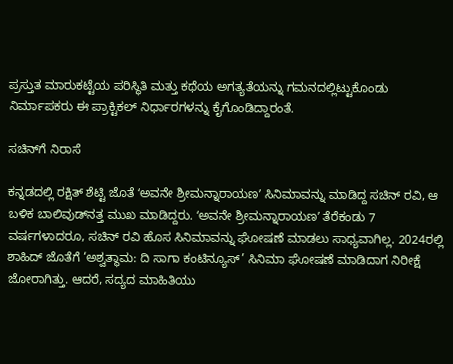ಪ್ರಸ್ತುತ ಮಾರುಕಟ್ಟೆಯ ಪರಿಸ್ಥಿತಿ ಮತ್ತು ಕಥೆಯ ಅಗತ್ಯತೆಯನ್ನು ಗಮನದಲ್ಲಿಟ್ಟುಕೊಂಡು ನಿರ್ಮಾಪಕರು ಈ ಪ್ರಾಕ್ಟಿಕಲ್‌ ನಿರ್ಧಾರಗಳನ್ನು ಕೈಗೊಂಡಿದ್ದಾರಂತೆ.

ಸಚಿನ್‌ಗೆ ನಿರಾಸೆ

ಕನ್ನಡದಲ್ಲಿ ರಕ್ಷಿತ್‌ ಶೆಟ್ಟಿ ಜೊತೆ ʻಅವನೇ ಶ್ರೀಮನ್ನಾರಾಯಣʼ ಸಿನಿಮಾವನ್ನು ಮಾಡಿದ್ದ ಸಚಿನ್‌ ರವಿ, ಆ ಬಳಿಕ ಬಾಲಿವುಡ್‌ನತ್ತ ಮುಖ ಮಾಡಿದ್ದರು. ʻಅವನೇ ಶ್ರೀಮನ್ನಾರಾಯಣʼ ತೆರೆಕಂಡು 7 ವರ್ಷಗಳಾದರೂ, ಸಚಿನ್‌ ರವಿ ಹೊಸ ಸಿನಿಮಾವನ್ನು ಘೋಷಣೆ ಮಾಡಲು ಸಾಧ್ಯವಾಗಿಲ್ಲ. 2024ರಲ್ಲಿ ಶಾಹಿದ್‌ ಜೊತೆಗೆ ‘ಅಶ್ವತ್ಥಾಮ: ದಿ ಸಾಗಾ ಕಂಟಿನ್ಯೂಸ್’ ಸಿನಿಮಾ ಘೋಷಣೆ ಮಾಡಿದಾಗ ನಿರೀಕ್ಷೆ ಜೋರಾಗಿತ್ತು. ಆದರೆ, ಸದ್ಯದ ಮಾಹಿತಿಯು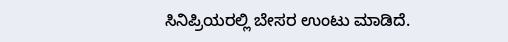ಸಿನಿಪ್ರಿಯರಲ್ಲಿ ಬೇಸರ ಉಂಟು ಮಾಡಿದೆ.